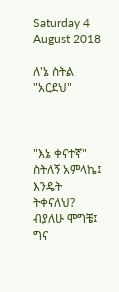Saturday 4 August 2018

ለ'ኔ ስትል "አርደህ"



"እኔ ቀናተኛ" ስትለኝ አምላኬ፤
እንዴት ትቀናለህ? ብያለሁ ሞግቼ፤
ግና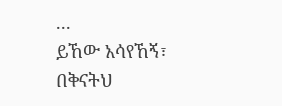...
ይኸው አሳየኸኝ፣ በቅናትህ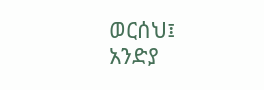ወርሰህ፤
አንድያ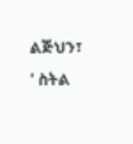ልጅህን፣ ' ስትል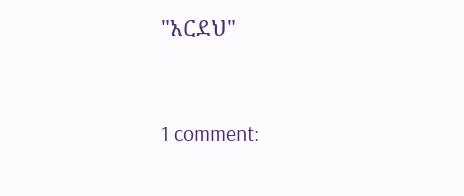"አርደህ"


1 comment: